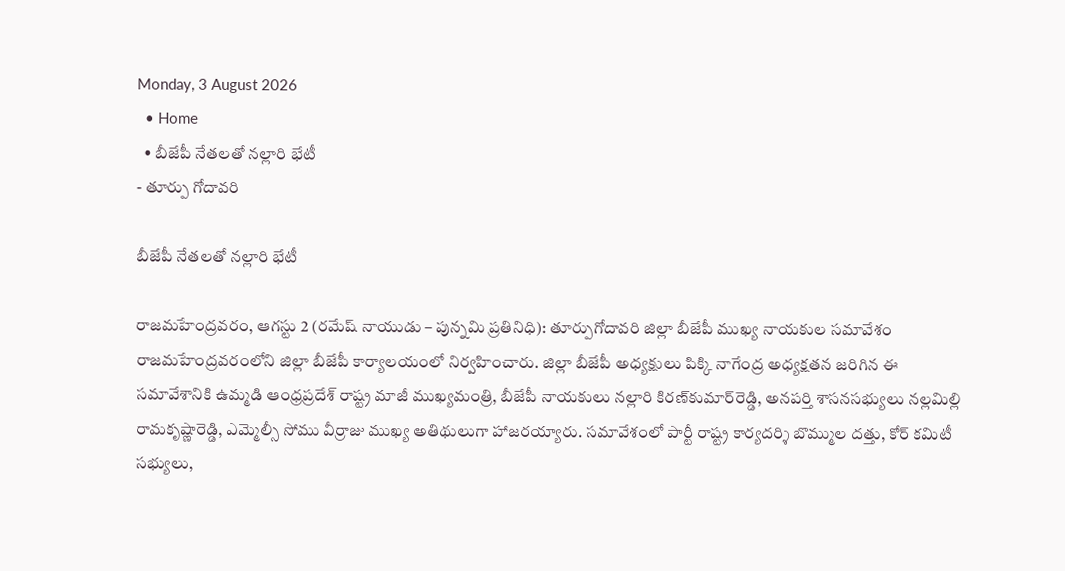Monday, 3 August 2026
  • Home
  • బీజేపీ నేతలతో నల్లారి భేటీ
- తూర్పు గోదావరి

బీజేపీ నేతలతో నల్లారి భేటీ

రాజమహేంద్రవరం, ఆగస్టు 2 (రమేష్ నాయుడు – పున్నమి ప్రతినిధి): తూర్పుగోదావరి జిల్లా బీజేపీ ముఖ్య నాయకుల సమావేశం రాజమహేంద్రవరంలోని జిల్లా బీజేపీ కార్యాలయంలో నిర్వహించారు. జిల్లా బీజేపీ అధ్యక్షులు పిక్కి నాగేంద్ర అధ్యక్షతన జరిగిన ఈ సమావేశానికి ఉమ్మడి ఆంధ్రప్రదేశ్ రాష్ట్ర మాజీ ముఖ్యమంత్రి, బీజేపీ నాయకులు నల్లారి కిరణ్‌కుమార్‌రెడ్డి, అనపర్తి శాసనసభ్యులు నల్లమిల్లి రామకృష్ణారెడ్డి, ఎమ్మెల్సీ సోము వీర్రాజు ముఖ్య అతిథులుగా హాజరయ్యారు. సమావేశంలో పార్టీ రాష్ట్ర కార్యదర్శి బొమ్ముల దత్తు, కోర్ కమిటీ సభ్యులు,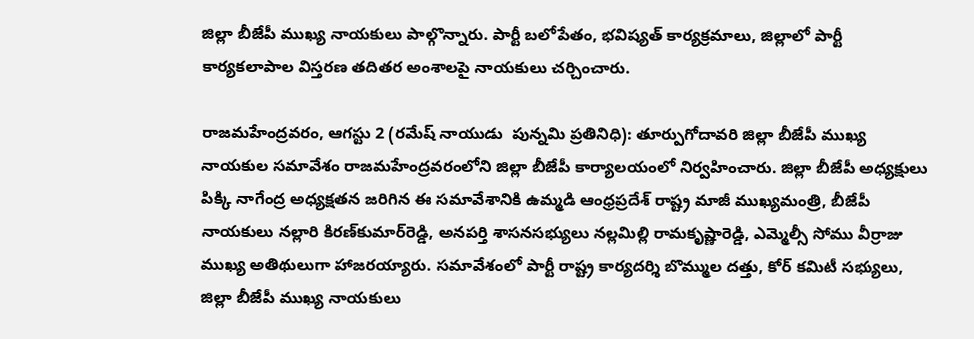జిల్లా బీజేపీ ముఖ్య నాయకులు పాల్గొన్నారు. పార్టీ బలోపేతం, భవిష్యత్ కార్యక్రమాలు, జిల్లాలో పార్టీ కార్యకలాపాల విస్తరణ తదితర అంశాలపై నాయకులు చర్చించారు.

రాజమహేంద్రవరం, ఆగస్టు 2 (రమేష్ నాయుడు  పున్నమి ప్రతినిధి): తూర్పుగోదావరి జిల్లా బీజేపీ ముఖ్య నాయకుల సమావేశం రాజమహేంద్రవరంలోని జిల్లా బీజేపీ కార్యాలయంలో నిర్వహించారు. జిల్లా బీజేపీ అధ్యక్షులు పిక్కి నాగేంద్ర అధ్యక్షతన జరిగిన ఈ సమావేశానికి ఉమ్మడి ఆంధ్రప్రదేశ్ రాష్ట్ర మాజీ ముఖ్యమంత్రి, బీజేపీ నాయకులు నల్లారి కిరణ్‌కుమార్‌రెడ్డి, అనపర్తి శాసనసభ్యులు నల్లమిల్లి రామకృష్ణారెడ్డి, ఎమ్మెల్సీ సోము వీర్రాజు ముఖ్య అతిథులుగా హాజరయ్యారు. సమావేశంలో పార్టీ రాష్ట్ర కార్యదర్శి బొమ్ముల దత్తు, కోర్ కమిటీ సభ్యులు, జిల్లా బీజేపీ ముఖ్య నాయకులు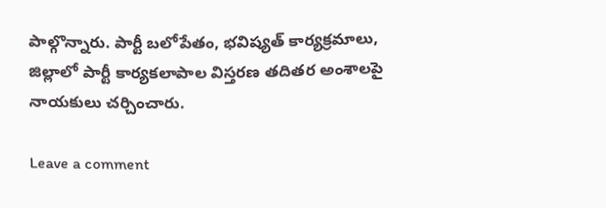పాల్గొన్నారు. పార్టీ బలోపేతం, భవిష్యత్ కార్యక్రమాలు, జిల్లాలో పార్టీ కార్యకలాపాల విస్తరణ తదితర అంశాలపై నాయకులు చర్చించారు.

Leave a comment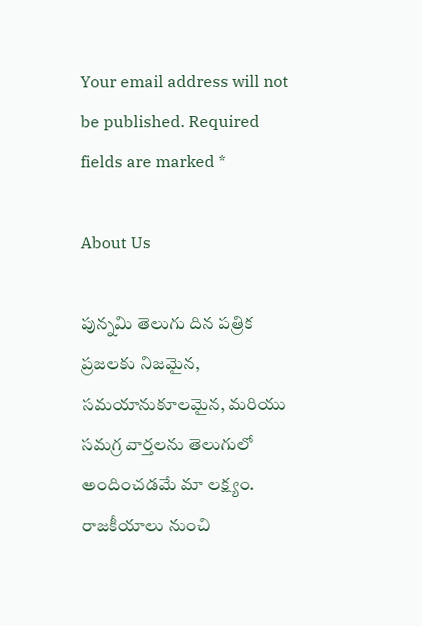Your email address will not be published. Required fields are marked *

About Us

పున్నమి తెలుగు దిన పత్రిక ప్రజలకు నిజమైన, సమయానుకూలమైన, మరియు సమగ్ర వార్తలను తెలుగులో అందించడమే మా లక్ష్యం.
రాజకీయాలు నుంచి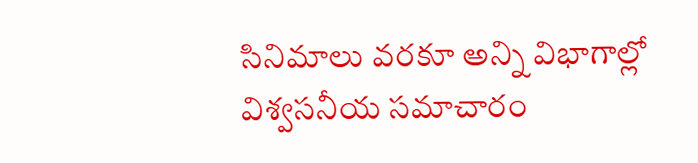సినిమాలు వరకూ అన్ని విభాగాల్లో విశ్వసనీయ సమాచారం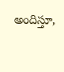అందిస్తూ,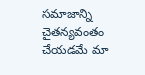సమాజాన్ని చైతన్యవంతం చేయడమే మా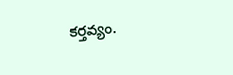కర్తవ్యం.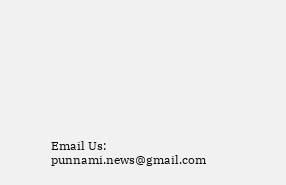Email Us: punnami.news@gmail.com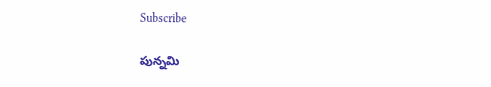Subscribe

పున్నమి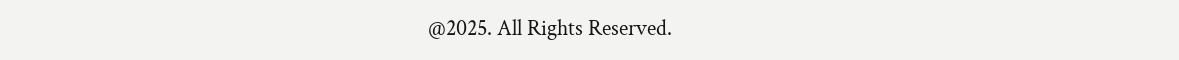@2025. All Rights Reserved.